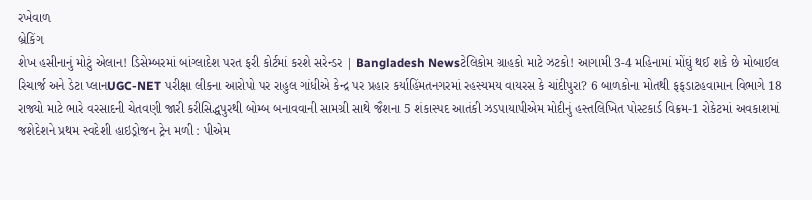રખેવાળ
બ્રેકિંગ
શેખ હસીનાનું મોટું એલાન! ડિસેમ્બરમાં બાંગ્લાદેશ પરત ફરી કોર્ટમાં કરશે સરેન્ડર | Bangladesh Newsટેલિકોમ ગ્રાહકો માટે ઝટકો! આગામી 3-4 મહિનામાં મોંઘું થઈ શકે છે મોબાઈલ રિચાર્જ અને ડેટા પ્લાનUGC-NET પરીક્ષા લીકના આરોપો પર રાહુલ ગાંધીએ કેન્દ્ર પર પ્રહાર કર્યાહિંમતનગરમાં રહસ્યમય વાયરસ કે ચાંદીપુરા? 6 બાળકોના મોતથી ફફડાટહવામાન વિભાગે 18 રાજ્યો માટે ભારે વરસાદની ચેતવણી જારી કરીસિદ્ધપુરથી બોમ્બ બનાવવાની સામગ્રી સાથે જૈશના 5 શંકાસ્પદ આતંકી ઝડપાયાપીએમ મોદીનું હસ્તલિખિત પોસ્ટકાર્ડ વિક્રમ-1 રોકેટમાં અવકાશમાં જશેદેશને પ્રથમ સ્વદેશી હાઇડ્રોજન ટ્રેન મળી : પીએમ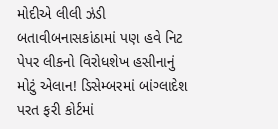મોદીએ લીલી ઝંડી બતાવીબનાસકાંઠામાં પણ હવે નિટ પેપર લીકનો વિરોધશેખ હસીનાનું મોટું એલાન! ડિસેમ્બરમાં બાંગ્લાદેશ પરત ફરી કોર્ટમાં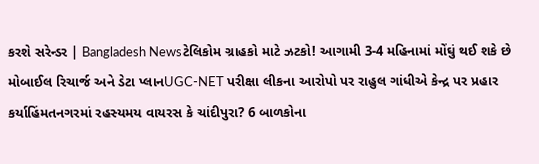કરશે સરેન્ડર | Bangladesh Newsટેલિકોમ ગ્રાહકો માટે ઝટકો! આગામી 3-4 મહિનામાં મોંઘું થઈ શકે છે મોબાઈલ રિચાર્જ અને ડેટા પ્લાનUGC-NET પરીક્ષા લીકના આરોપો પર રાહુલ ગાંધીએ કેન્દ્ર પર પ્રહાર કર્યાહિંમતનગરમાં રહસ્યમય વાયરસ કે ચાંદીપુરા? 6 બાળકોના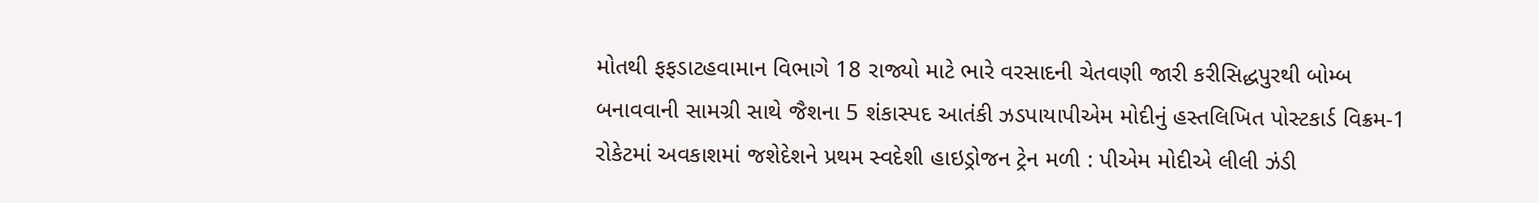મોતથી ફફડાટહવામાન વિભાગે 18 રાજ્યો માટે ભારે વરસાદની ચેતવણી જારી કરીસિદ્ધપુરથી બોમ્બ બનાવવાની સામગ્રી સાથે જૈશના 5 શંકાસ્પદ આતંકી ઝડપાયાપીએમ મોદીનું હસ્તલિખિત પોસ્ટકાર્ડ વિક્રમ-1 રોકેટમાં અવકાશમાં જશેદેશને પ્રથમ સ્વદેશી હાઇડ્રોજન ટ્રેન મળી : પીએમ મોદીએ લીલી ઝંડી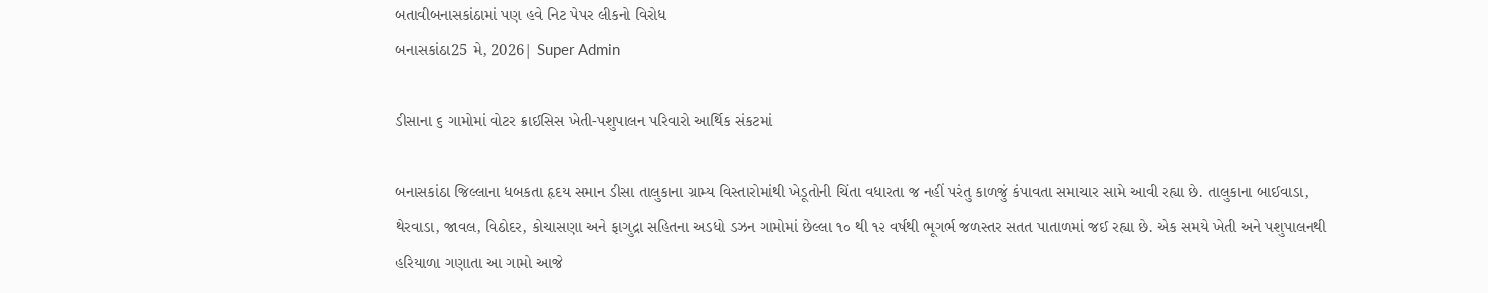બતાવીબનાસકાંઠામાં પણ હવે નિટ પેપર લીકનો વિરોધ
બનાસકાંઠા25 મે, 2026| Super Admin

ડીસાના ૬ ગામોમાં વોટર ક્રાઈસિસ ખેતી-પશુપાલન પરિવારો આર્થિક સંકટમાં

બનાસકાંઠા જિલ્લાના ધબકતા હૃદય સમાન ડીસા તાલુકાના ગ્રામ્ય વિસ્તારોમાંથી ખેડૂતોની ચિંતા વધારતા જ નહીં પરંતુ કાળજું કંપાવતા સમાચાર સામે આવી રહ્યા છે. તાલુકાના બાઈવાડા, થેરવાડા, જાવલ, વિઠોદર, કોચાસણા અને ફાગુદ્રા સહિતના અડધો ડઝન ગામોમાં છેલ્લા ૧૦ થી ૧૨ વર્ષથી ભૂગર્ભ જળસ્તર સતત પાતાળમાં જઈ રહ્યા છે. એક સમયે ખેતી અને પશુપાલનથી હરિયાળા ગણાતા આ ગામો આજે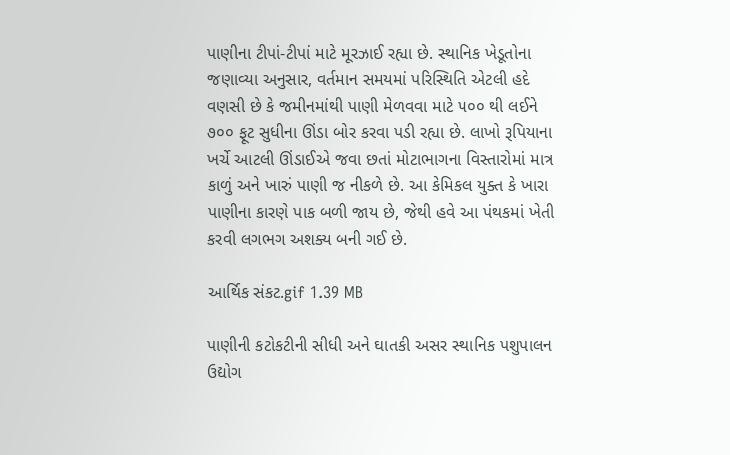પાણીના ટીપાં-ટીપાં માટે મૂરઝાઈ રહ્યા છે. સ્થાનિક ખેડૂતોના જણાવ્યા અનુસાર, વર્તમાન સમયમાં પરિસ્થિતિ એટલી હદે વણસી છે કે જમીનમાંથી પાણી મેળવવા માટે ૫૦૦ થી લઈને ૭૦૦ ફૂટ સુધીના ઊંડા બોર કરવા પડી રહ્યા છે. લાખો રૂપિયાના ખર્ચે આટલી ઊંડાઈએ જવા છતાં મોટાભાગના વિસ્તારોમાં માત્ર કાળું અને ખારું પાણી જ નીકળે છે. આ કેમિકલ યુક્ત કે ખારા પાણીના કારણે પાક બળી જાય છે, જેથી હવે આ પંથકમાં ખેતી કરવી લગભગ અશક્ય બની ગઈ છે.

આર્થિક સંકટ.gif 1.39 MB

પાણીની કટોકટીની સીધી અને ઘાતકી અસર સ્થાનિક પશુપાલન ઉદ્યોગ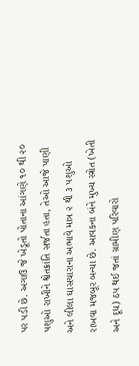પર પડી છે. અગાઉ જે ખેડૂતો પોતાના આંગણે ૧૦ થી ૨૦ પશુઓ રાખીને શ્વેતક્રાંતિ સર્જતા હતા, તેઓ આજે પાણી અને લીલા ઘાસચારાના અભાવે માત્ર ૨ થી ૩ પશુઓ રાખવા મજબૂર બન્યા છે. આવકના બંને મુખ્ય સ્ત્રોત (ખેતી અને દૂધ) ઠપ થઈ જતાં ગ્રામીણ પરિવારો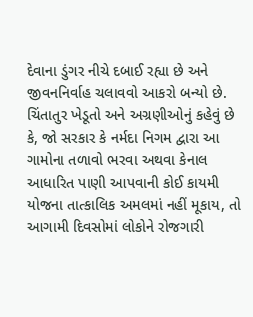દેવાના ડુંગર નીચે દબાઈ રહ્યા છે અને જીવનનિર્વાહ ચલાવવો આકરો બન્યો છે. ચિંતાતુર ખેડૂતો અને અગ્રણીઓનું કહેવું છે કે, જો સરકાર કે નર્મદા નિગમ દ્વારા આ ગામોના તળાવો ભરવા અથવા કેનાલ આધારિત પાણી આપવાની કોઈ કાયમી યોજના તાત્કાલિક અમલમાં નહીં મૂકાય, તો આગામી દિવસોમાં લોકોને રોજગારી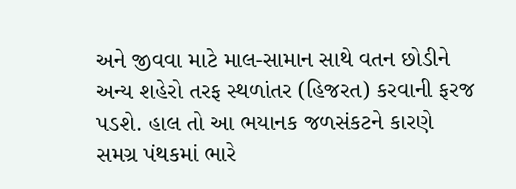અને જીવવા માટે માલ-સામાન સાથે વતન છોડીને અન્ય શહેરો તરફ સ્થળાંતર (હિજરત) કરવાની ફરજ પડશે. હાલ તો આ ભયાનક જળસંકટને કારણે સમગ્ર પંથકમાં ભારે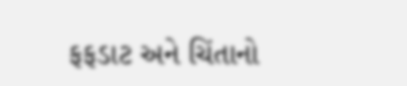ફફડાટ અને ચિંતાનો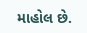માહોલ છે.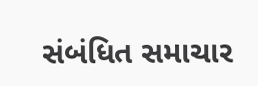સંબંધિત સમાચાર